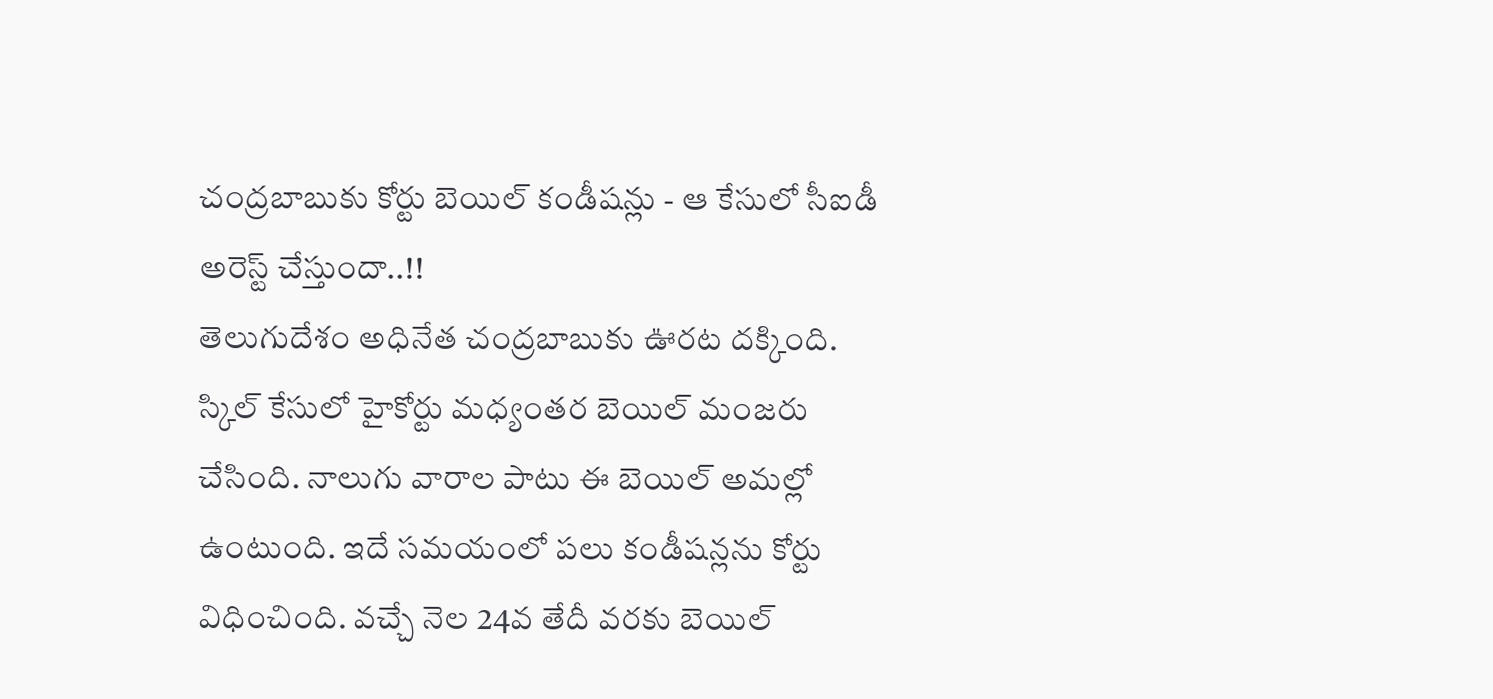చంద్రబాబుకు కోర్టు బెయిల్ కండీషన్లు - ఆ కేసులో సీఐడీ అరెస్ట్ చేస్తుందా..!!
తెలుగుదేశం అధినేత చంద్రబాబుకు ఊరట దక్కింది. స్కిల్ కేసులో హైకోర్టు మధ్యంతర బెయిల్ మంజరు చేసింది. నాలుగు వారాల పాటు ఈ బెయిల్ అమల్లో ఉంటుంది. ఇదే సమయంలో పలు కండీషన్లను కోర్టు విధించింది. వచ్చే నెల 24వ తేదీ వరకు బెయిల్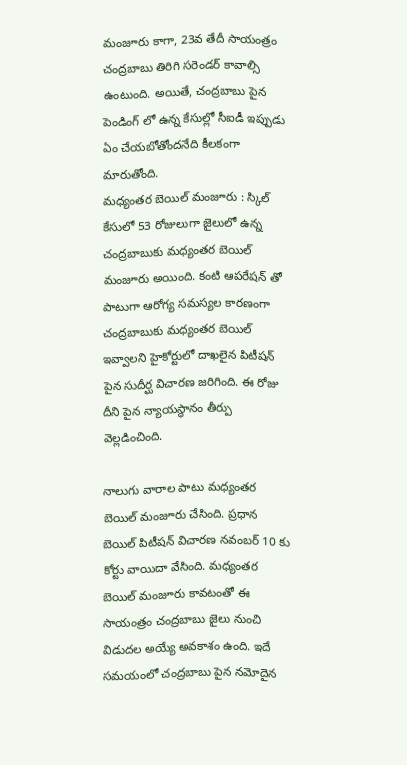మంజూరు కాగా, 23వ తేదీ సాయంత్రం చంద్రబాబు తిరిగి సరెండర్ కావాల్సి ఉంటుంది. అయితే, చంద్రబాబు పైన పెండింగ్ లో ఉన్న కేసుల్లో సీఐడీ ఇప్పుడు ఏం చేయబోతోందనేది కీలకంగా మారుతోంది.
మధ్యంతర బెయిల్ మంజూరు : స్కిల్ కేసులో 53 రోజులుగా జైలులో ఉన్న చంద్రబాబుకు మధ్యంతర బెయిల్ మంజూరు అయింది. కంటి ఆపరేషన్ తో పాటుగా ఆరోగ్య సమస్యల కారణంగా చంద్రబాబుకు మధ్యంతర బెయిల్ ఇవ్వాలని హైకోర్టులో దాఖలైన పిటీషన్ పైన సుదీర్ఘ విచారణ జరిగింది. ఈ రోజు దీని పైన న్యాయస్థానం తీర్పు వెల్లడించింది.

నాలుగు వారాల పాటు మధ్యంతర బెయిల్ మంజూరు చేసింది. ప్రధాన బెయిల్ పిటీషన్ విచారణ నవంబర్ 10 కు కోర్టు వాయిదా వేసింది. మధ్యంతర బెయిల్ మంజూరు కావటంతో ఈ సాయంత్రం చంద్రబాబు జైలు నుంచి విడుదల అయ్యే అవకాశం ఉంది. ఇదే సమయంలో చంద్రబాబు పైన నమోదైన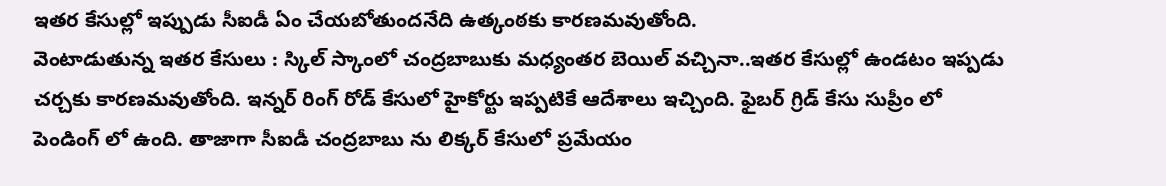ఇతర కేసుల్లో ఇప్పుడు సీఐడీ ఏం చేయబోతుందనేది ఉత్కంఠకు కారణమవుతోంది.
వెంటాడుతున్న ఇతర కేసులు : స్కిల్ స్కాంలో చంద్రబాబుకు మధ్యంతర బెయిల్ వచ్చినా..ఇతర కేసుల్లో ఉండటం ఇప్పడు చర్చకు కారణమవుతోంది. ఇన్నర్ రింగ్ రోడ్ కేసులో హైకోర్టు ఇప్పటికే ఆదేశాలు ఇచ్చింది. ఫైబర్ గ్రిడ్ కేసు సుప్రీం లో పెండింగ్ లో ఉంది. తాజాగా సీఐడీ చంద్రబాబు ను లిక్కర్ కేసులో ప్రమేయం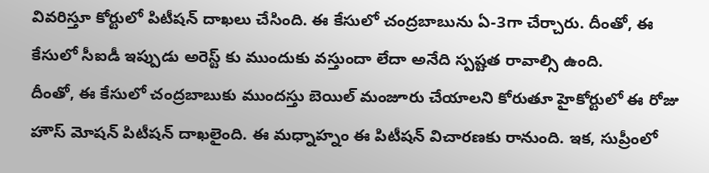వివరిస్తూ కోర్టులో పిటీషన్ దాఖలు చేసింది. ఈ కేసులో చంద్రబాబును ఏ-3గా చేర్చారు. దీంతో, ఈ కేసులో సీఐడీ ఇప్పుడు అరెస్ట్ కు ముందుకు వస్తుందా లేదా అనేది స్పష్టత రావాల్సి ఉంది.
దీంతో, ఈ కేసులో చంద్రబాబుకు ముందస్తు బెయిల్ మంజూరు చేయాలని కోరుతూ హైకోర్టులో ఈ రోజు హౌస్ మోషన్ పిటీషన్ దాఖలైంది. ఈ మధ్నాహ్నం ఈ పిటీషన్ విచారణకు రానుంది. ఇక, సుప్రీంలో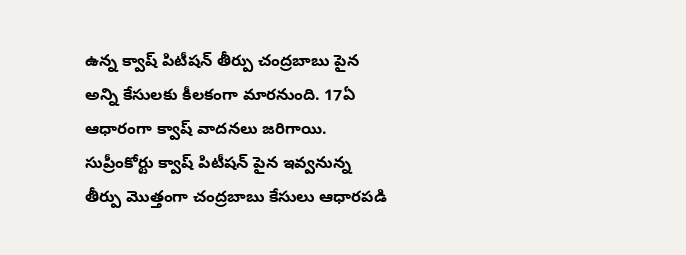ఉన్న క్వాష్ పిటీషన్ తీర్పు చంద్రబాబు పైన అన్ని కేసులకు కీలకంగా మారనుంది. 17ఏ ఆధారంగా క్వాష్ వాదనలు జరిగాయి. సుప్రీంకోర్టు క్వాష్ పిటీషన్ పైన ఇవ్వనున్న తీర్పు మొత్తంగా చంద్రబాబు కేసులు ఆధారపడి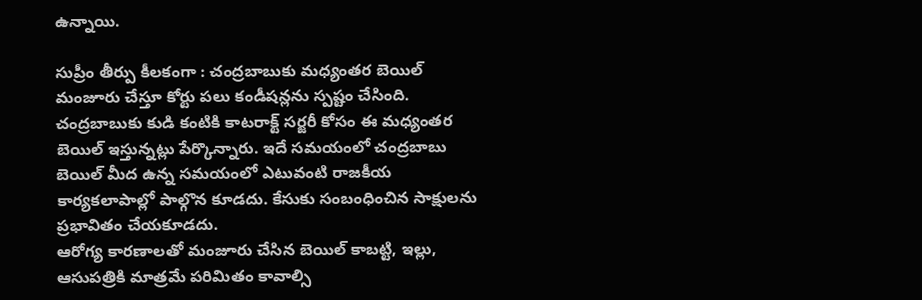ఉన్నాయి.

సుప్రీం తీర్పు కీలకంగా : చంద్రబాబుకు మధ్యంతర బెయిల్ మంజూరు చేస్తూ కోర్టు పలు కండీషన్లను స్పష్టం చేసింది. చంద్రబాబుకు కుడి కంటికి కాటరాక్ట్ సర్జరీ కోసం ఈ మధ్యంతర బెయిల్ ఇస్తున్నట్లు పేర్కొన్నారు. ఇదే సమయంలో చంద్రబాబు బెయిల్ మీద ఉన్న సమయంలో ఎటువంటి రాజకీయ కార్యకలాపాల్లో పాల్గొన కూడదు. కేసుకు సంబంధించిన సాక్షులను ప్రభావితం చేయకూడదు.
ఆరోగ్య కారణాలతో మంజూరు చేసిన బెయిల్ కాబట్టి, ఇల్లు, ఆసుపత్రికి మాత్రమే పరిమితం కావాల్సి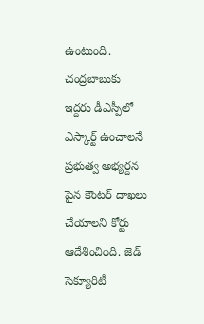ఉంటుంది. చంద్రబాబుకు ఇద్దరు డీఎస్పీలో ఎస్కార్ట్ ఉంచాలనే ప్రభుత్వ అభ్యర్దన పైన కౌంటర్ దాఖలు చేయాలని కోర్టు ఆదేశించింది. జెడ్ సెక్యూరిటీ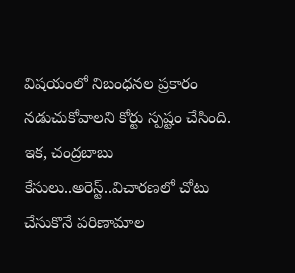విషయంలో నిబంధనల ప్రకారం నడుచుకోవాలని కోర్టు స్పష్టం చేసింది. ఇక, చంద్రబాబు కేసులు..అరెస్ట్..విచారణలో చోటు చేసుకొనే పరిణామాల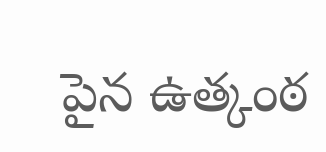పైన ఉత్కంఠ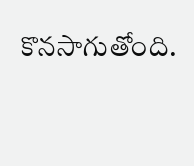కొనసాగుతోంది.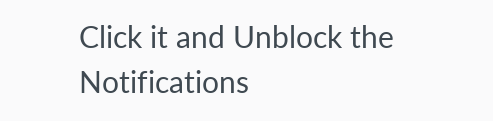Click it and Unblock the Notifications